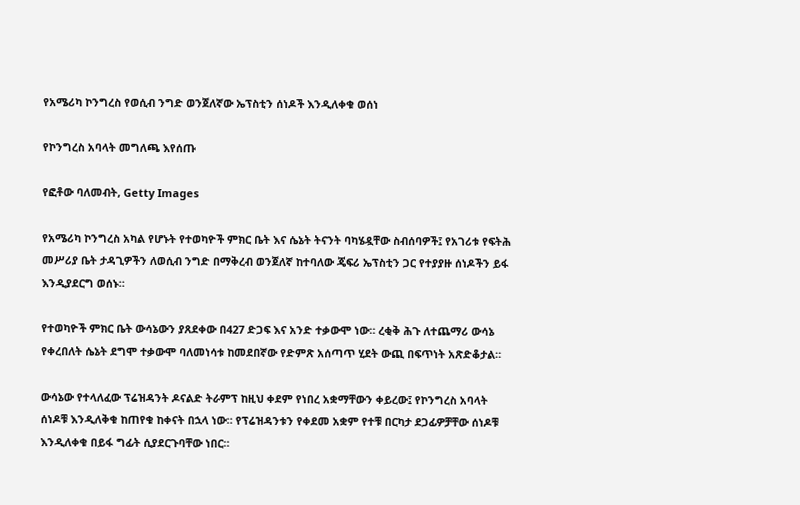የአሜሪካ ኮንግረስ የወሲብ ንግድ ወንጀለኛው ኤፕስቲን ሰነዶች እንዲለቀቁ ወሰነ

የኮንግረስ አባላት መግለጫ እየሰጡ

የፎቶው ባለመብት, Getty Images

የአሜሪካ ኮንግረስ አካል የሆኑት የተወካዮች ምክር ቤት እና ሴኔት ትናንት ባካሄዷቸው ስብሰባዎች፤ የአገሪቱ የፍትሕ መሥሪያ ቤት ታዳጊዎችን ለወሲብ ንግድ በማቅረብ ወንጀለኛ ከተባለው ጄፍሪ ኤፕስቲን ጋር የተያያዙ ሰነዶችን ይፋ እንዲያደርግ ወሰኑ።

የተወካዮች ምክር ቤት ውሳኔውን ያጸደቀው በ427 ድጋፍ እና አንድ ተቃውሞ ነው። ረቂቅ ሕጉ ለተጨማሪ ውሳኔ የቀረበለት ሴኔት ደግሞ ተቃውሞ ባለመነሳቱ ከመደበኛው የድምጽ አሰጣጥ ሂደት ውጪ በፍጥነት አጽድቆታል።

ውሳኔው የተላለፈው ፕሬዝዳንት ዶናልድ ትራምፕ ከዚህ ቀደም የነበረ አቋማቸውን ቀይረው፤ የኮንግረስ አባላት ሰነዶቹ እንዲለቅቁ ከጠየቁ ከቀናት በኋላ ነው። የፕሬዝዳንቱን የቀደመ አቋም የተቹ በርካታ ደጋፊዎቻቸው ሰነዶቹ እንዲለቀቁ በይፋ ግፊት ሲያደርጉባቸው ነበር።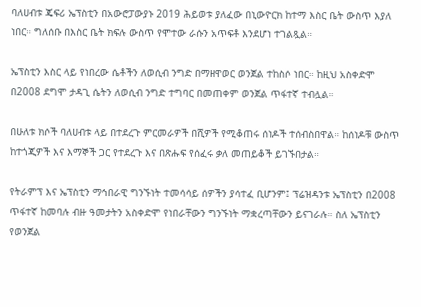ባለሀብቱ ጄፍሪ ኤፕስቲን በአውሮፓውያኑ 2019 ሕይወቱ ያለፈው በኒውዮርክ ከተማ እስር ቤት ውስጥ እያለ ነበር። ግለሰቡ በእስር ቤት ክፍሉ ውስጥ የሞተው ራሱን አጥፍቶ እንደሆነ ተገልጿል።

ኤፕስቲን እስር ላይ የነበረው ሴቶችን ለወሲብ ንግድ በማዘዋወር ወንጀል ተከስሶ ነበር። ከዚህ አስቀድሞ በ2008 ደግሞ ታዳጊ ሴትን ለወሲብ ንግድ ተግባር በመጠቀም ወንጀል ጥፋተኛ ተብሏል።

በሁለቱ ክሶች ባለሀብቱ ላይ በተደረጉ ምርመራዎች በሺዎች የሚቆጠሩ ሰነዶች ተሰብስበዋል። ከሰነዶቹ ውስጥ ከተጎጂዎች እና እማኞች ጋር የተደረጉ እና በጽሑፍ የሰፈሩ ቃለ መጠይቆች ይገኙበታል።

የትራምፕ እና ኤፕስቲን ማኅበራዊ ግንኙነት ተመሳሳይ ሰዎችን ያሳተፈ ቢሆንም፤ ፕሬዝዳንቱ ኤፕስቲን በ2008 ጥፋተኛ ከመባሉ ብዙ ዓመታትን አስቀድሞ የነበራቸውን ግንኙነት ማቋረጣቸውን ይናገራሉ። ስለ ኤፕስቲን የወንጀል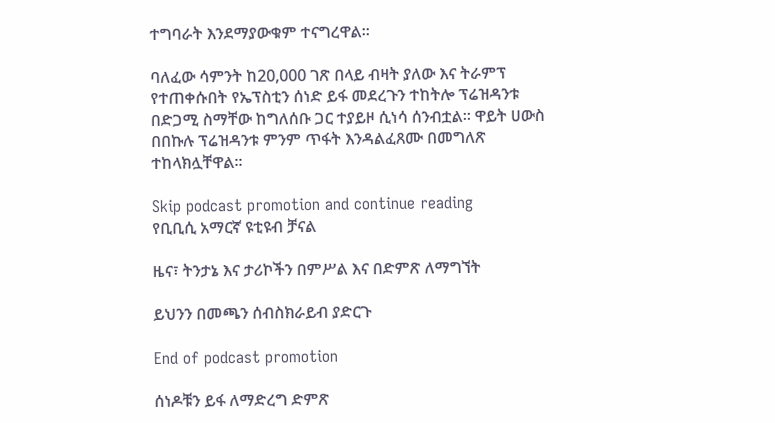ተግባራት እንደማያውቁም ተናግረዋል።

ባለፈው ሳምንት ከ20,000 ገጽ በላይ ብዛት ያለው እና ትራምፕ የተጠቀሱበት የኤፕስቲን ሰነድ ይፋ መደረጉን ተከትሎ ፕሬዝዳንቱ በድጋሚ ስማቸው ከግለሰቡ ጋር ተያይዞ ሲነሳ ሰንብቷል። ዋይት ሀውስ በበኩሉ ፕሬዝዳንቱ ምንም ጥፋት እንዳልፈጸሙ በመግለጽ ተከላክሏቸዋል።

Skip podcast promotion and continue reading
የቢቢሲ አማርኛ ዩቲዩብ ቻናል

ዜና፣ ትንታኔ እና ታሪኮችን በምሥል እና በድምጽ ለማግኘት

ይህንን በመጫን ሰብስክራይብ ያድርጉ

End of podcast promotion

ሰነዶቹን ይፋ ለማድረግ ድምጽ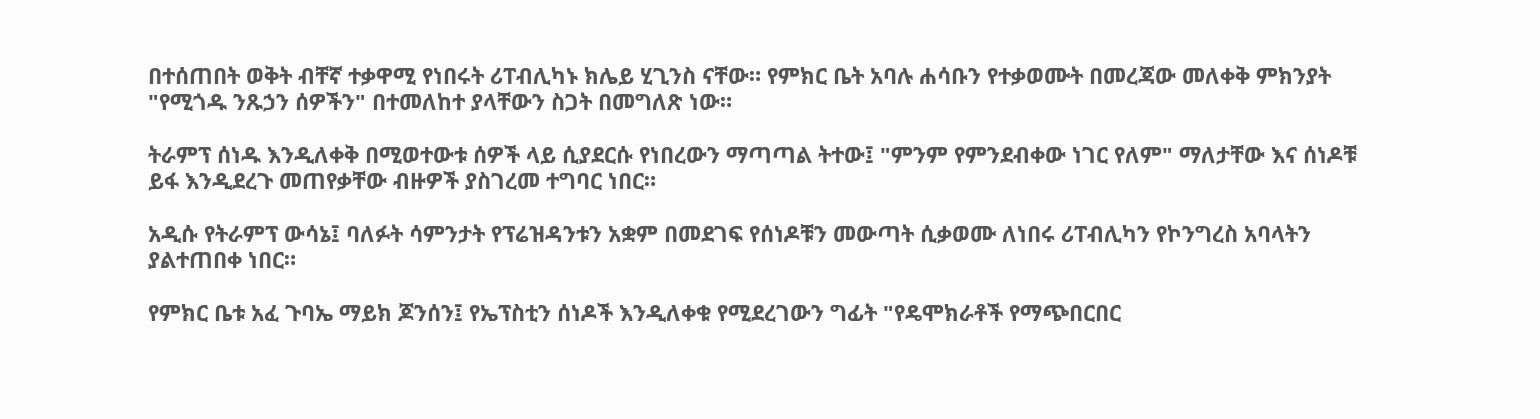በተሰጠበት ወቅት ብቸኛ ተቃዋሚ የነበሩት ሪፐብሊካኑ ክሌይ ሂጊንስ ናቸው። የምክር ቤት አባሉ ሐሳቡን የተቃወሙት በመረጃው መለቀቅ ምክንያት "የሚጎዱ ንጹኃን ሰዎችን" በተመለከተ ያላቸውን ስጋት በመግለጽ ነው።

ትራምፕ ሰነዱ እንዲለቀቅ በሚወተውቱ ሰዎች ላይ ሲያደርሱ የነበረውን ማጣጣል ትተው፤ "ምንም የምንደብቀው ነገር የለም" ማለታቸው እና ሰነዶቹ ይፋ እንዲደረጉ መጠየቃቸው ብዙዎች ያስገረመ ተግባር ነበር።

አዲሱ የትራምፕ ውሳኔ፤ ባለፉት ሳምንታት የፕሬዝዳንቱን አቋም በመደገፍ የሰነዶቹን መውጣት ሲቃወሙ ለነበሩ ሪፐብሊካን የኮንግረስ አባላትን ያልተጠበቀ ነበር።

የምክር ቤቱ አፈ ጉባኤ ማይክ ጆንሰን፤ የኤፕስቲን ሰነዶች እንዲለቀቁ የሚደረገውን ግፊት "የዴሞክራቶች የማጭበርበር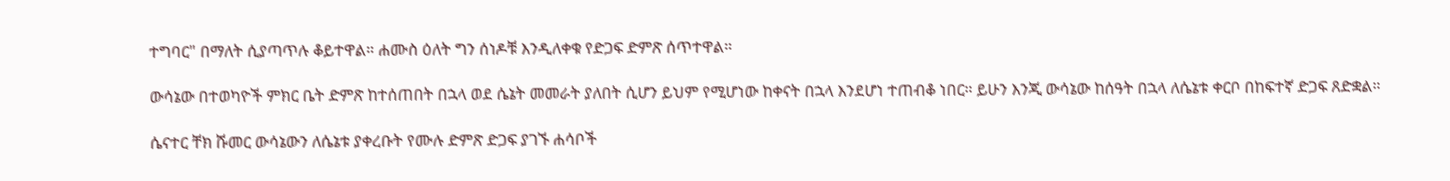ተግባር" በማለት ሲያጣጥሉ ቆይተዋል። ሐሙስ ዕለት ግን ሰነዶቹ እንዲለቀቁ የድጋፍ ድምጽ ሰጥተዋል።

ውሳኔው በተወካዮች ምክር ቤት ድምጽ ከተሰጠበት በኋላ ወደ ሴኔት መመራት ያለበት ሲሆን ይህም የሚሆነው ከቀናት በኋላ እንደሆነ ተጠብቆ ነበር። ይሁን እንጂ ውሳኔው ከሰዓት በኋላ ለሴኔቱ ቀርቦ በከፍተኛ ድጋፍ ጸድቋል።

ሴናተር ቸክ ሹመር ውሳኔውን ለሴኔቱ ያቀረቡት የሙሉ ድምጽ ድጋፍ ያገኙ ሐሳቦች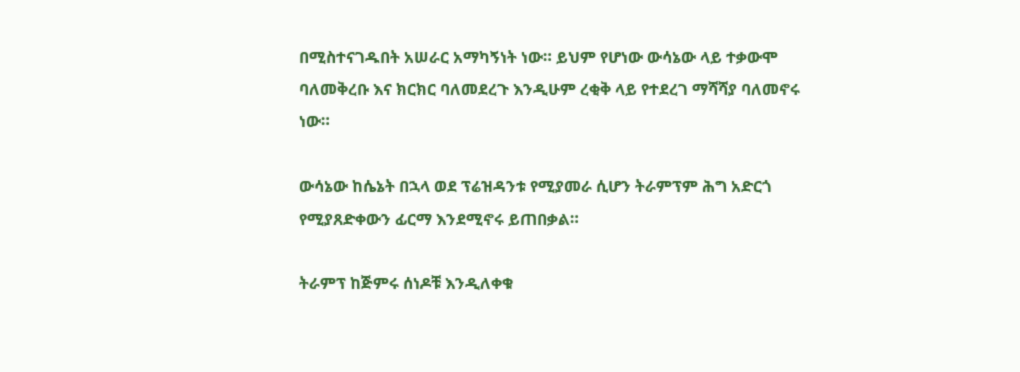በሚስተናገዱበት አሠራር አማካኝነት ነው። ይህም የሆነው ውሳኔው ላይ ተቃውሞ ባለመቅረቡ እና ክርክር ባለመደረጉ እንዲሁም ረቂቅ ላይ የተደረገ ማሻሻያ ባለመኖሩ ነው።

ውሳኔው ከሴኔት በኋላ ወደ ፕሬዝዳንቱ የሚያመራ ሲሆን ትራምፕም ሕግ አድርጎ የሚያጸድቀውን ፊርማ እንደሚኖሩ ይጠበቃል።

ትራምፕ ከጅምሩ ሰነዶቹ እንዲለቀቁ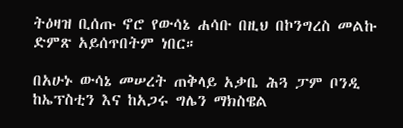ትዕዛዝ ቢሰጡ ኖሮ የውሳኔ ሐሳቡ በዚህ በኮንግረስ መልኩ ድምጽ አይሰጥበትም ነበር።

በአሁኑ ውሳኔ መሠረት ጠቅላይ አቃቤ ሕጓ ፓም ቦንዲ ከኤፕስቲን እና ከአጋሩ ግሌን ማክስዌል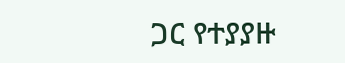ጋር የተያያዙ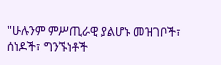"ሁሉንም ምሥጢራዊ ያልሆኑ መዝገቦች፣ ሰነዶች፣ ግንኙነቶች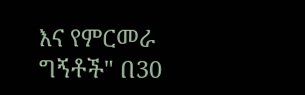እና የምርመራ ግኝቶች" በ30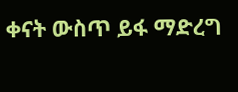ቀናት ውስጥ ይፋ ማድረግ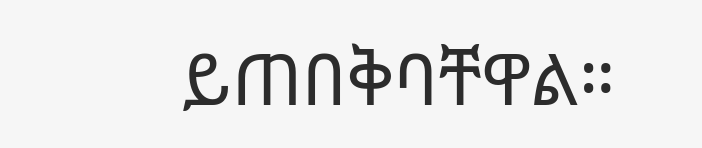ይጠበቅባቸዋል።